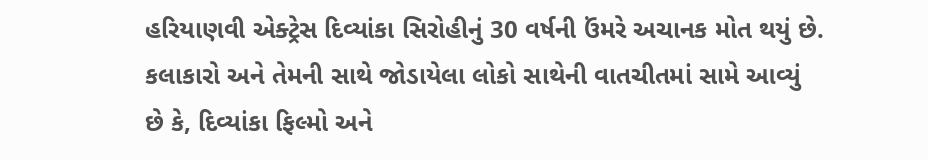હરિયાણવી એક્ટ્રેસ દિવ્યાંકા સિરોહીનું 30 વર્ષની ઉંમરે અચાનક મોત થયું છે. કલાકારો અને તેમની સાથે જોડાયેલા લોકો સાથેની વાતચીતમાં સામે આવ્યું છે કે, દિવ્યાંકા ફિલ્મો અને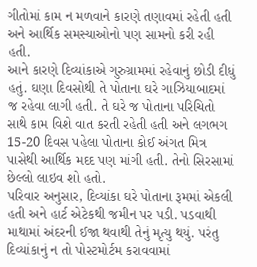ગીતોમાં કામ ન મળવાને કારણે તણાવમાં રહેતી હતી અને આર્થિક સમસ્યાઓનો પણ સામનો કરી રહી હતી.
આને કારણે દિવ્યાંકાએ ગુરુગ્રામમાં રહેવાનું છોડી દીધું હતું. ઘણા દિવસોથી તે પોતાના ઘરે ગાઝિયાબાદમાં જ રહેવા લાગી હતી. તે ઘરે જ પોતાના પરિચિતો સાથે કામ વિશે વાત કરતી રહેતી હતી અને લગભગ 15-20 દિવસ પહેલા પોતાના કોઈ અંગત મિત્ર પાસેથી આર્થિક મદદ પણ માંગી હતી. તેનો સિરસામાં છેલ્લો લાઇવ શો હતો.
પરિવાર અનુસાર, દિવ્યાંકા ઘરે પોતાના રૂમમાં એકલી હતી અને હાર્ટ એટેકથી જમીન પર પડી. પડવાથી માથામાં અંદરની ઈજા થવાથી તેનું મૃત્યુ થયું. પરંતુ દિવ્યાંકાનું ન તો પોસ્ટમોર્ટમ કરાવવામાં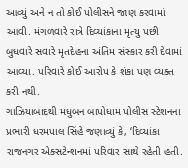આવ્યું અને ન તો કોઈ પોલીસને જાણ કરવામાં આવી. મંગળવારે રાત્રે દિવ્યાંકાના મૃત્યુ પછી બુધવારે સવારે મૃતદેહના અંતિમ સંસ્કાર કરી દેવામાં આવ્યા. પરિવારે કોઈ આરોપ કે શંકા પણ વ્યક્ત કરી નથી.
ગાઝિયાબાદથી મધુબન બાપોધામ પોલીસ સ્ટેશનના પ્રભારી ધરમપાલ સિંહે જણાવ્યું કે, ‘દિવ્યાંકા રાજનગર એક્સટેન્શનમાં પરિવાર સાથે રહેતી હતી.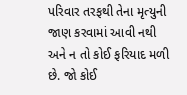પરિવાર તરફથી તેના મૃત્યુની જાણ કરવામાં આવી નથી અને ન તો કોઈ ફરિયાદ મળી છે. જો કોઈ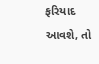ફરિયાદ આવશે, તો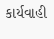કાર્યવાહી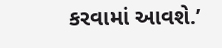કરવામાં આવશે.’